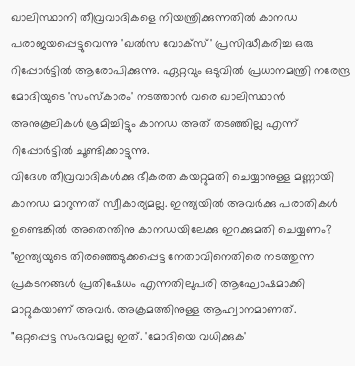ഖാലിസ്ഥാനി തീവ്രവാദികളെ നിയന്ത്രിക്കുന്നതിൽ കാനഡ പരാജയപ്പെട്ടുവെന്നു 'ഖൽസ വോക്സ്' പ്രസിദ്ധീകരിച്ച ഒരു റിപ്പോർട്ടിൽ ആരോപിക്കുന്നു. ഏറ്റവും ഒടുവിൽ പ്രധാനമന്ത്രി നരേന്ദ്ര മോദിയുടെ 'സംസ്കാരം' നടത്താൻ വരെ ഖാലിസ്ഥാൻ അനുകൂലികൾ ശ്രമിച്ചിട്ടും കാനഡ അത് തടഞ്ഞില്ല എന്ന് റിപ്പോർട്ടിൽ ചൂണ്ടിക്കാട്ടുന്നു.
വിദേശ തീവ്രവാദികൾക്കു ഭീകരത കയറ്റുമതി ചെയ്യാനുള്ള മണ്ണായി കാനഡ മാറുന്നത് സ്വീകാര്യമല്ല. ഇന്ത്യയിൽ അവർക്കു പരാതികൾ ഉണ്ടെങ്കിൽ അതെന്തിനു കാനഡയിലേക്കു ഇറക്കുമതി ചെയ്യണം?
"ഇന്ത്യയുടെ തിരഞ്ഞെടുക്കപ്പെട്ട നേതാവിനെതിരെ നടത്തുന്ന പ്രകടനങ്ങൾ പ്രതിഷേധം എന്നതിലുപരി ആഘോഷമാക്കി മാറ്റുകയാണ് അവർ. അക്രമത്തിനുള്ള ആഹ്വാനമാണത്.
"ഒറ്റപ്പെട്ട സംഭവമല്ല ഇത്. 'മോദിയെ വധിക്കുക'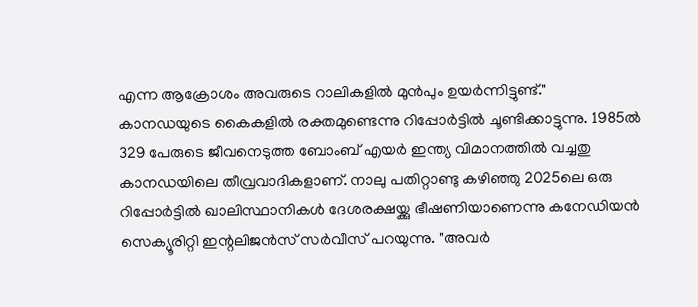എന്ന ആക്രോശം അവരുടെ റാലികളിൽ മുൻപും ഉയർന്നിട്ടുണ്ട്."
കാനഡയുടെ കൈകളിൽ രക്തമുണ്ടെന്നു റിപ്പോർട്ടിൽ ചൂണ്ടിക്കാട്ടുന്നു. 1985ൽ 329 പേരുടെ ജീവനെടുത്ത ബോംബ് എയർ ഇന്ത്യ വിമാനത്തിൽ വച്ചതു കാനഡയിലെ തീവ്രവാദികളാണ്. നാലു പതിറ്റാണ്ടു കഴിഞ്ഞു 2025ലെ ഒരു റിപ്പോർട്ടിൽ ഖാലിസ്ഥാനികൾ ദേശരക്ഷയ്ക്കു ഭീഷണിയാണെന്നു കനേഡിയൻ സെക്യൂരിറ്റി ഇന്റലിജൻസ് സർവീസ് പറയുന്നു. "അവർ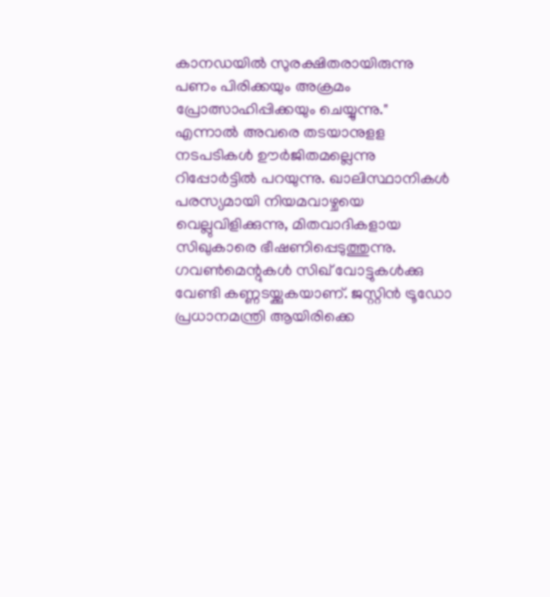കാനഡയിൽ സുരക്ഷിതരായിരുന്നു പണം പിരിക്കയും അക്രമം പ്രോത്സാഹിപ്പിക്കയും ചെയ്യുന്നു."
എന്നാൽ അവരെ തടയാനുളള നടപടികൾ ഊർജിതമല്ലെന്നു റിപ്പോർട്ടിൽ പറയുന്നു. ഖാലിസ്ഥാനികൾ പരസ്യമായി നിയമവാഴ്ചയെ വെല്ലുവിളിക്കുന്നു, മിതവാദികളായ സിഖുകാരെ ഭീഷണിപ്പെടുത്തുന്നു.
ഗവൺമെന്റുകൾ സിഖ് വോട്ടുകൾക്കു വേണ്ടി കണ്ണടയ്ക്കുകയാണ്. ജസ്റ്റിൻ ട്രൂഡോ പ്രധാനമന്ത്രി ആയിരിക്കെ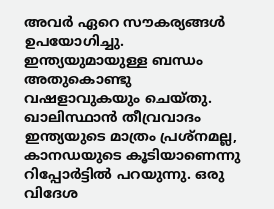അവർ ഏറെ സൗകര്യങ്ങൾ ഉപയോഗിച്ചു. ഇന്ത്യയുമായുള്ള ബന്ധം അതുകൊണ്ടു വഷളാവുകയും ചെയ്തു.
ഖാലിസ്ഥാൻ തീവ്രവാദം ഇന്ത്യയുടെ മാത്രം പ്രശ്നമല്ല, കാനഡയുടെ കൂടിയാണെന്നു റിപ്പോർട്ടിൽ പറയുന്നു. ഒരു വിദേശ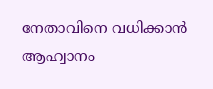നേതാവിനെ വധിക്കാൻ ആഹ്വാനം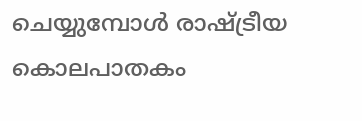ചെയ്യുമ്പോൾ രാഷ്ട്രീയ കൊലപാതകം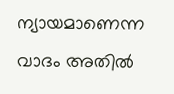ന്യായമാണെന്ന വാദം അതിൽ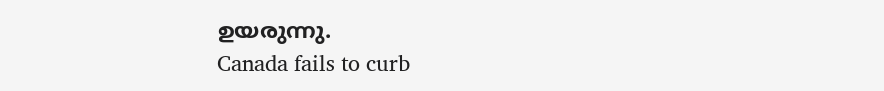ഉയരുന്നു.
Canada fails to curb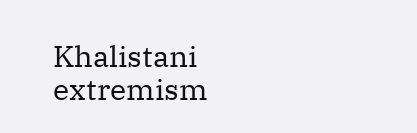Khalistani extremism